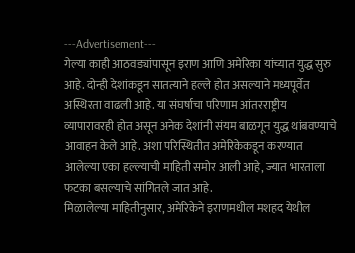---Advertisement---
गेल्या काही आठवड्यांपासून इराण आणि अमेरिका यांच्यात युद्ध सुरु आहे. दोन्ही देशांकडून सातत्याने हल्ले होत असल्याने मध्यपूर्वेत अस्थिरता वाढली आहे. या संघर्षाचा परिणाम आंतरराष्ट्रीय व्यापारावरही होत असून अनेक देशांनी संयम बाळगून युद्ध थांबवण्याचे आवाहन केले आहे. अशा परिस्थितीत अमेरिकेकडून करण्यात आलेल्या एका हल्ल्याची माहिती समोर आली आहे, ज्यात भारताला फटका बसल्याचे सांगितले जात आहे.
मिळालेल्या माहितीनुसार, अमेरिकेने इराणमधील मशहद येथील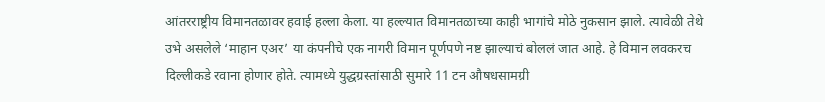आंतरराष्ट्रीय विमानतळावर हवाई हल्ला केला. या हल्ल्यात विमानतळाच्या काही भागांचे मोठे नुकसान झाले. त्यावेळी तेथे उभे असलेले ‘माहान एअर’ या कंपनीचे एक नागरी विमान पूर्णपणे नष्ट झाल्याचं बोललं जात आहे. हे विमान लवकरच दिल्लीकडे रवाना होणार होते. त्यामध्ये युद्धग्रस्तांसाठी सुमारे 11 टन औषधसामग्री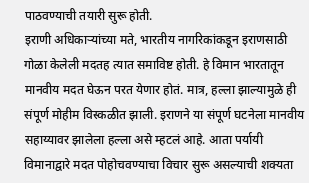पाठवण्याची तयारी सुरू होती.
इराणी अधिकाऱ्यांच्या मते, भारतीय नागरिकांकडून इराणसाठी गोळा केलेली मदतह त्यात समाविष्ट होती. हे विमान भारतातून मानवीय मदत घेऊन परत येणार होतं. मात्र, हल्ला झाल्यामुळे ही संपूर्ण मोहीम विस्कळीत झाली. इराणने या संपूर्ण घटनेला मानवीय सहाय्यावर झालेला हल्ला असे म्हटलं आहे. आता पर्यायी विमानाद्वारे मदत पोहोचवण्याचा विचार सुरू असल्याची शक्यता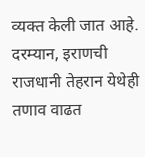व्यक्त केली जात आहे.
दरम्यान, इराणची राजधानी तेहरान येथेही तणाव वाढत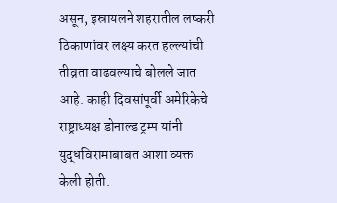असून, इस्रायलने शहरातील लष्करी ठिकाणांवर लक्ष्य करत हल्ल्यांची तीव्रता वाढवल्याचे बोलले जात आहे. काही दिवसांपूर्वी अमेरिकेचे राष्ट्राध्यक्ष डोनाल्ड ट्रम्प यांनी युद्धविरामाबाबत आशा व्यक्त केली होती.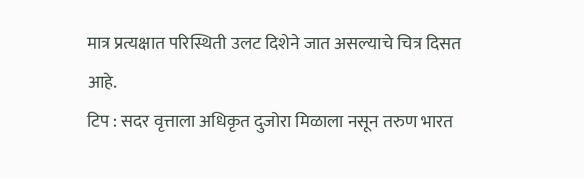मात्र प्रत्यक्षात परिस्थिती उलट दिशेने जात असल्याचे चित्र दिसत आहे.
टिप : सदर वृत्ताला अधिकृत दुजोरा मिळाला नसून तरुण भारत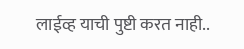लाईव्ह याची पुष्टी करत नाही..